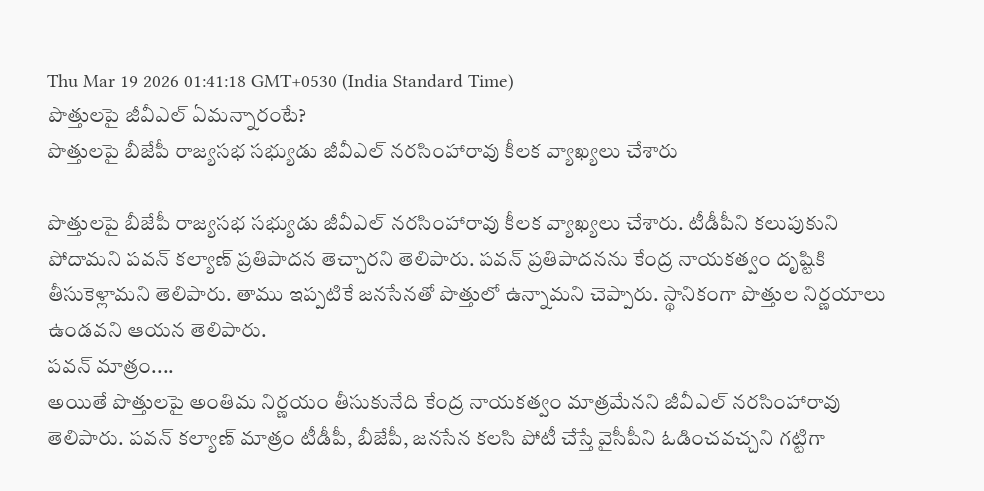Thu Mar 19 2026 01:41:18 GMT+0530 (India Standard Time)
పొత్తులపై జీవీఎల్ ఏమన్నారంటే?
పొత్తులపై బీజేపీ రాజ్యసభ సభ్యుడు జీవీఎల్ నరసింహారావు కీలక వ్యాఖ్యలు చేశారు

పొత్తులపై బీజేపీ రాజ్యసభ సభ్యుడు జీవీఎల్ నరసింహారావు కీలక వ్యాఖ్యలు చేశారు. టీడీపీని కలుపుకుని పోదామని పవన్ కల్యాణ్ ప్రతిపాదన తెచ్చారని తెలిపారు. పవన్ ప్రతిపాదనను కేంద్ర నాయకత్వం దృష్టికి తీసుకెళ్లామని తెలిపారు. తాము ఇప్పటికే జనసేనతో పొత్తులో ఉన్నామని చెప్పారు. స్థానికంగా పొత్తుల నిర్ణయాలు ఉండవని ఆయన తెలిపారు.
పవన్ మాత్రం....
అయితే పొత్తులపై అంతిమ నిర్ణయం తీసుకునేది కేంద్ర నాయకత్వం మాత్రమేనని జీవీఎల్ నరసింహారావు తెలిపారు. పవన్ కల్యాణ్ మాత్రం టీడీపీ, బీజేపీ, జనసేన కలసి పోటీ చేస్తే వైసీపీని ఓడించవచ్చని గట్టిగా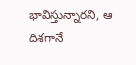భావిస్తున్నారని, ఆ దిశగానే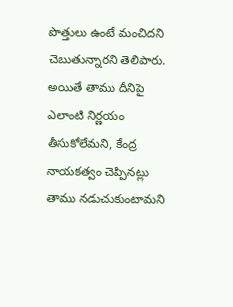పొత్తులు ఉంటే మంచిదని చెబుతున్నారని తెలిపారు. అయితే తాము దీనిపై ఎలాంటి నిర్ణయం తీసుకోలేమని, కేంద్ర నాయకత్వం చెప్పినట్లు తాము నడుచుకుంటామని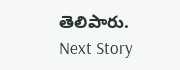తెలిపారు.
Next Story